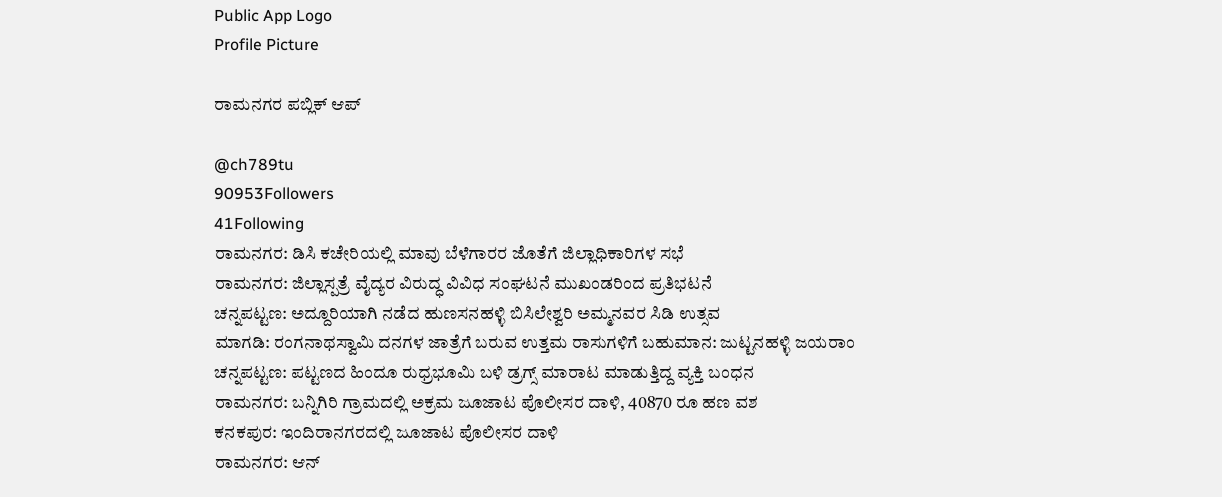Public App Logo
Profile Picture

ರಾಮನಗರ ಪಬ್ಲಿಕ್ ಆಪ್

@ch789tu
90953Followers
41Following
ರಾಮನಗರ: ಡಿಸಿ ಕಚೇರಿಯಲ್ಲಿ ಮಾವು ಬೆಳೆಗಾರರ ಜೊತೆಗೆ ಜಿಲ್ಲಾಧಿಕಾರಿಗಳ ಸಭೆ
ರಾಮನಗರ: ಜಿಲ್ಲಾಸ್ಪತ್ರೆ ವೈದ್ಯರ ವಿರುದ್ಧ ವಿವಿಧ ಸಂಘಟನೆ ಮುಖಂಡರಿಂದ ಪ್ರತಿಭಟನೆ
ಚನ್ನಪಟ್ಟಣ: ಅದ್ದೂರಿಯಾಗಿ ನಡೆದ ಹುಣಸನಹಳ್ಳಿ ಬಿಸಿಲೇಶ್ವರಿ ಅಮ್ಮನವರ ಸಿಡಿ ಉತ್ಸವ
ಮಾಗಡಿ: ರಂಗನಾಥಸ್ವಾಮಿ ದನಗಳ ಜಾತ್ರೆಗೆ ಬರುವ ಉತ್ತಮ ರಾಸುಗಳಿಗೆ ಬಹುಮಾನ: ಜುಟ್ಟನಹಳ್ಳಿ ಜಯರಾಂ
ಚನ್ನಪಟ್ಟಣ: ಪಟ್ಟಣದ ಹಿಂದೂ ರುಧ್ರಭೂಮಿ ಬಳಿ ಡ್ರಗ್ಸ್ ಮಾರಾಟ ಮಾಡುತ್ತಿದ್ದ ವ್ಯಕ್ತಿ ಬಂಧನ
ರಾಮನಗರ: ಬನ್ನಿಗಿರಿ ಗ್ರಾಮದಲ್ಲಿ ಅಕ್ರಮ ಜೂಜಾಟ ಪೊಲೀಸರ ದಾಳಿ, 40870 ರೂ ಹಣ ವಶ
ಕನಕಪುರ: ಇಂದಿರಾನಗರದಲ್ಲಿ ಜೂಜಾಟ ಪೊಲೀಸರ ದಾಳಿ
ರಾಮನಗರ: ಆನ್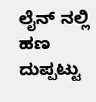ಲೈನ್ ನಲ್ಲಿ ಹಣ ದುಪ್ಪಟ್ಟು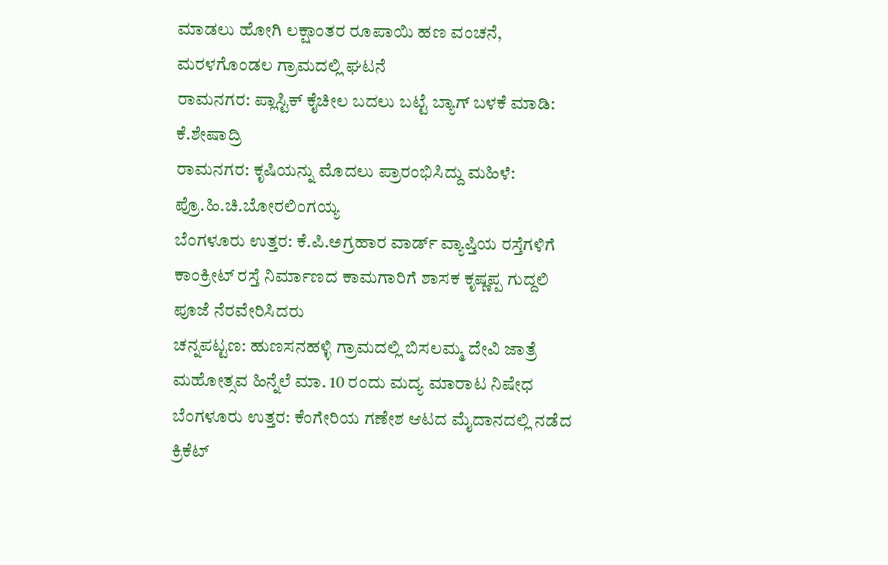ಮಾಡಲು ಹೋಗಿ ಲಕ್ಷಾಂತರ ರೂಪಾಯಿ ಹಣ ವಂಚನೆ, ಮರಳಗೊಂಡಲ ಗ್ರಾಮದಲ್ಲಿ ಘಟನೆ
ರಾಮನಗರ: ಪ್ಲಾಸ್ಟಿಕ್ ಕೈಚೀಲ ಬದಲು ಬಟ್ಟೆ ಬ್ಯಾಗ್ ಬಳಕೆ ಮಾಡಿ: ಕೆ.ಶೇಷಾದ್ರಿ
ರಾಮನಗರ: ಕೃಷಿಯನ್ನು ಮೊದಲು ಪ್ರಾರಂಭಿಸಿದ್ದು ಮಹಿಳೆ: ಪ್ರೊ.ಹಿ.ಚಿ.ಬೋರಲಿಂಗಯ್ಯ
ಬೆಂಗಳೂರು ಉತ್ತರ: ಕೆ.ಪಿ.ಅಗ್ರಹಾರ ವಾರ್ಡ್ ವ್ಯಾಪ್ತಿಯ ರಸ್ತೆಗಳಿಗೆ ಕಾಂಕ್ರೀಟ್ ರಸ್ತೆ ನಿರ್ಮಾಣದ ಕಾಮಗಾರಿಗೆ ಶಾಸಕ ಕೃಷ್ಣಪ್ಪ ಗುದ್ದಲಿ ಪೂಜೆ ನೆರವೇರಿಸಿದರು
ಚನ್ನಪಟ್ಟಣ: ಹುಣಸನಹಳ್ಳಿ ಗ್ರಾಮದಲ್ಲಿ ಬಿಸಲಮ್ಮ ದೇವಿ ಜಾತ್ರೆ ಮಹೋತ್ಸವ ಹಿನ್ನೆಲೆ ಮಾ. 10 ರಂದು ಮದ್ಯ ಮಾರಾಟ ನಿಷೇಧ
ಬೆಂಗಳೂರು ಉತ್ತರ: ಕೆಂಗೇರಿಯ ಗಣೇಶ ಆಟದ ಮೈದಾನದಲ್ಲಿ ನಡೆದ ಕ್ರಿಕೆಟ್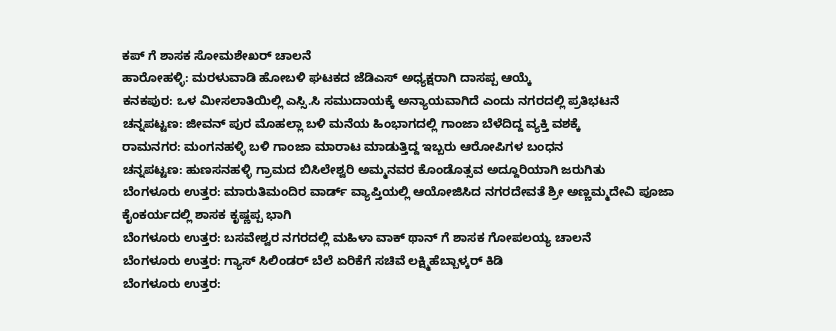ಕಪ್ ಗೆ ಶಾಸಕ ಸೋಮಶೇಖರ್ ಚಾಲನೆ
ಹಾರೋಹಳ್ಳಿ: ಮರಳುವಾಡಿ ಹೋಬಳಿ ಘಟಕದ‌ ಜೆಡಿಎಸ್ ಅಧ್ಯಕ್ಷರಾಗಿ ದಾಸಪ್ಪ ಆಯ್ಕೆ
ಕನಕಪುರ: ಒಳ‌ ಮೀಸಲಾತಿಯಿಲ್ಲಿ ಎಸ್ಸಿ.ಸಿ ಸಮುದಾಯಕ್ಕೆ ಅನ್ಯಾಯವಾಗಿದೆ ಎಂದು ನಗರದಲ್ಲಿ ಪ್ರತಿಭಟನೆ
ಚನ್ನಪಟ್ಟಣ: ಜೀವನ್ ಪುರ ಮೊಹಲ್ಲಾ ಬಳಿ ಮನೆಯ ಹಿಂಭಾಗದಲ್ಲಿ ಗಾಂಜಾ ಬೆಳೆದಿದ್ದ ವ್ಯಕ್ತಿ ವಶಕ್ಕೆ
ರಾಮನಗರ: ಮಂಗನಹಳ್ಳಿ ಬಳಿ ಗಾಂಜಾ ಮಾರಾಟ ಮಾಡುತ್ತಿದ್ದ ಇಬ್ಬರು ಆರೋಪಿಗಳ ಬಂಧನ
ಚನ್ನಪಟ್ಟಣ: ಹುಣಸನಹಳ್ಳಿ ಗ್ರಾಮದ ಬಿಸಿಲೇಶ್ವರಿ ಅಮ್ಮನವರ ಕೊಂಡೊತ್ಸವ ಅದ್ದೂರಿಯಾಗಿ ಜರುಗಿತು
ಬೆಂಗಳೂರು ಉತ್ತರ: ಮಾರುತಿಮಂದಿರ ವಾರ್ಡ್ ವ್ಯಾಪ್ತಿಯಲ್ಲಿ ಆಯೋಜಿಸಿದ ನಗರದೇವತೆ ಶ್ರೀ ಅಣ್ಣಮ್ಮದೇವಿ ಪೂಜಾ ಕೈಂಕರ್ಯದಲ್ಲಿ ಶಾಸಕ ಕೃಷ್ಣಪ್ಪ ಭಾಗಿ
ಬೆಂಗಳೂರು ಉತ್ತರ: ಬಸವೇಶ್ವರ ನಗರದಲ್ಲಿ ಮಹಿಳಾ ವಾಕ್ ಥಾನ್ ಗೆ ಶಾಸಕ ಗೋಪಲಯ್ಯ ಚಾಲನೆ
ಬೆಂಗಳೂರು ಉತ್ತರ: ಗ್ಯಾಸ್ ಸಿಲಿಂಡರ್ ಬೆಲೆ ಏರಿಕೆಗೆ ಸಚಿವೆ ಲಕ್ಷ್ಮಿ‌ಹೆಬ್ಬಾಳ್ಕರ್ ಕಿಡಿ
ಬೆಂಗಳೂರು ಉತ್ತರ: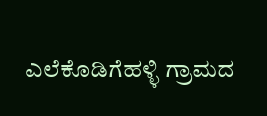ಎಲೆಕೊಡಿಗೆಹಳ್ಳಿ ಗ್ರಾಮದ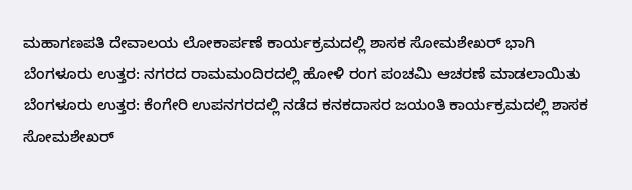ಮಹಾಗಣಪತಿ ದೇವಾಲಯ ಲೋಕಾರ್ಪಣೆ ಕಾರ್ಯಕ್ರಮದಲ್ಲಿ ಶಾಸಕ ಸೋಮಶೇಖರ್ ಭಾಗಿ
ಬೆಂಗಳೂರು ಉತ್ತರ: ನಗರದ ರಾಮಮಂದಿರದಲ್ಲಿ ಹೋಳಿ ರಂಗ ಪಂಚಮಿ ಆಚರಣೆ ಮಾಡಲಾಯಿತು
ಬೆಂಗಳೂರು ಉತ್ತರ: ಕೆಂಗೇರಿ ಉಪನಗರದಲ್ಲಿ ನಡೆದ ಕನಕದಾಸರ ಜಯಂತಿ ಕಾರ್ಯಕ್ರಮದಲ್ಲಿ ಶಾಸಕ ಸೋಮಶೇಖರ್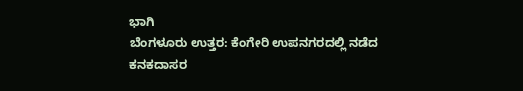ಭಾಗಿ
ಬೆಂಗಳೂರು ಉತ್ತರ: ಕೆಂಗೇರಿ ಉಪನಗರದಲ್ಲಿ ನಡೆದ ಕನಕದಾಸರ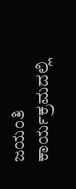ಜಯಂತಿ ಕಾರ್ಯಕ್ರಮದಲ್ಲಿ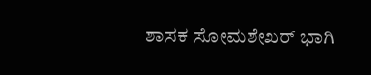ಶಾಸಕ ಸೋಮಶೇಖರ್ ಭಾಗಿ